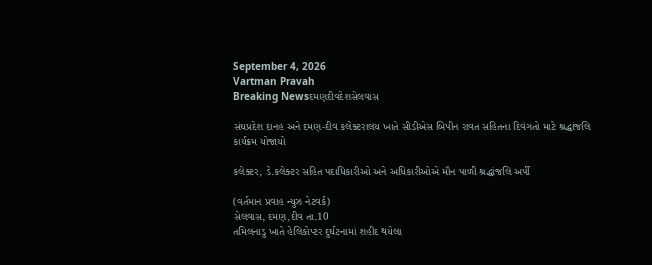September 4, 2026
Vartman Pravah
Breaking Newsદમણદીવદેશસેલવાસ

સંઘપ્રદેશ દાનહ અને દમણ-દીવ કલેક્‍ટરાલય ખાતે સીડીએસ બિપીન રાવત સહિતના દિવંગતો માટે શ્રદ્ધાંજલિ કાર્યક્રમ યોજાયો

કલેક્‍ટર, ડે.કલેક્‍ટર સહિત પદાધિકારીઓ અને અધિકારીઓએ મૌન પાળી શ્રદ્ધાંજલિ અર્પી

(વર્તમાન પ્રવાહ ન્‍યુઝ નેટવર્ક)
સેલવાસ, દમણ,દીવ તા.10
તમિલનાડુ ખાતે હેલિકોપ્‍ટર દુર્ઘટનામાં શહીદ થયેલા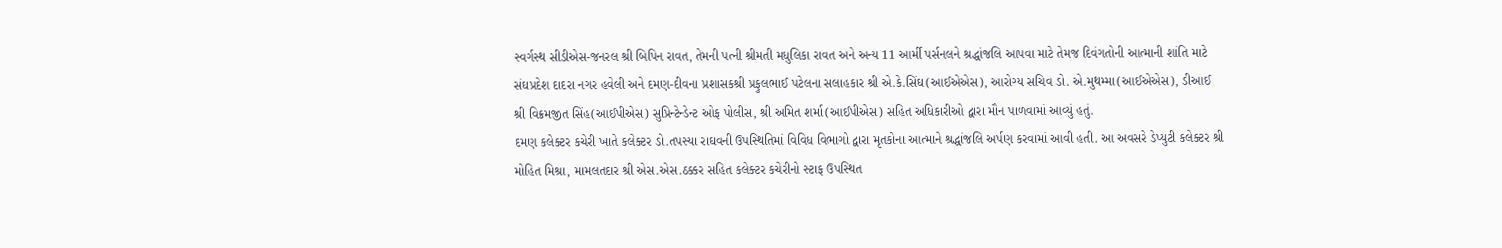સ્‍વર્ગસ્‍થ સીડીએસ-જનરલ શ્રી બિપિન રાવત, તેમની પત્‍ની શ્રીમતી મધુલિકા રાવત અને અન્‍ય 11 આર્મી પર્સનલને શ્રદ્ધાંજલિ આપવા માટે તેમજ દિવંગતોની આત્‍માની શાંતિ માટે સંઘપ્રદેશ દાદરા નગર હવેલી અને દમણ-દીવના પ્રશાસકશ્રી પ્રફુલભાઈ પટેલના સલાહકાર શ્રી એ.કે.સિંઘ(આઈએએસ), આરોગ્‍ય સચિવ ડો. એ.મુથમ્‍મા(આઈએએસ), ડીઆઈ શ્રી વિક્રમજીત સિંહ(આઈપીએસ) સુપ્રિન્‍ટેન્‍ડેન્‍ટ ઓફ પોલીસ, શ્રી અમિત શર્મા(આઈપીએસ) સહિત અધિકારીઓ દ્વારા મૌન પાળવામાં આવ્‍યું હતું.
દમણ કલેક્‍ટર કચેરી ખાતે કલેક્‍ટર ડો.તપસ્‍યા રાઘવની ઉપસ્‍થિતિમાં વિવિધ વિભાગો દ્વારા મૃતકોના આત્‍માને શ્રદ્ધાંજલિ અર્પણ કરવામાં આવી હતી. આ અવસરે ડેપ્‍યુટી કલેક્‍ટર શ્રી મોહિત મિશ્રા, મામલતદાર શ્રી એસ.એસ.ઠક્કર સહિત કલેક્‍ટર કચેરીનો સ્‍ટાફ ઉપસ્‍થિત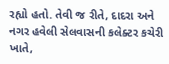રહ્યો હતો. તેવી જ રીતે, દાદરા અને નગર હવેલી સેલવાસની કલેક્‍ટર કચેરી ખાતે,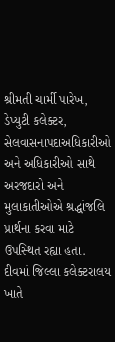શ્રીમતી ચાર્મી પારેખ, ડેપ્‍યુટી કલેક્‍ટર, સેલવાસનાપદાઅધિકારીઓ અને અધિકારીઓ સાથે અરજદારો અને મુલાકાતીઓએ શ્રદ્ધાંજલિ પ્રાર્થના કરવા માટે ઉપસ્‍થિત રહ્યા હતા.
દીવમાં જિલ્લા કલેક્‍ટરાલય ખાતે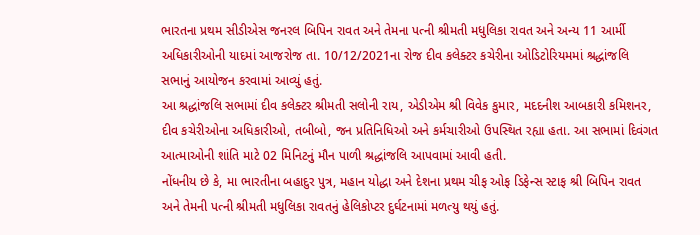ભારતના પ્રથમ સીડીએસ જનરલ બિપિન રાવત અને તેમના પત્‍ની શ્રીમતી મધુલિકા રાવત અને અન્‍ય 11 આર્મી અધિકારીઓની યાદમાં આજરોજ તા. 10/12/2021ના રોજ દીવ કલેક્‍ટર કચેરીના ઓડિટોરિયમમાં શ્રદ્ધાંજલિ સભાનું આયોજન કરવામાં આવ્‍યું હતું.
આ શ્રદ્ધાંજલિ સભામાં દીવ કલેક્‍ટર શ્રીમતી સલોની રાય, એડીએમ શ્રી વિવેક કુમાર, મદદનીશ આબકારી કમિશનર, દીવ કચેરીઓના અધિકારીઓ, તબીબો, જન પ્રતિનિધિઓ અને કર્મચારીઓ ઉપસ્‍થિત રહ્યા હતા. આ સભામાં દિવંગત આત્‍માઓની શાંતિ માટે 02 મિનિટનું મૌન પાળી શ્રદ્ધાંજલિ આપવામાં આવી હતી.
નોંધનીય છે કે, મા ભારતીના બહાદુર પુત્ર, મહાન યોદ્ધા અને દેશના પ્રથમ ચીફ ઓફ ડિફેન્‍સ સ્‍ટાફ શ્રી બિપિન રાવત અને તેમની પત્‍ની શ્રીમતી મધુલિકા રાવતનું હેલિકોપ્‍ટર દુર્ઘટનામાં મળત્‍યુ થયું હતું.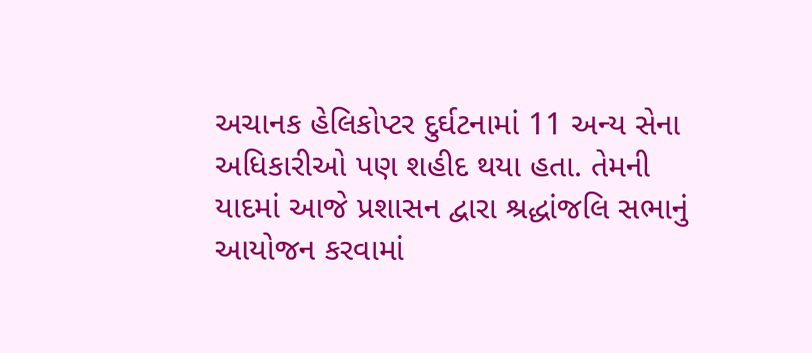અચાનક હેલિકોપ્‍ટર દુર્ઘટનામાં 11 અન્‍ય સેના અધિકારીઓ પણ શહીદ થયા હતા. તેમની યાદમાં આજે પ્રશાસન દ્વારા શ્રદ્ધાંજલિ સભાનું આયોજન કરવામાં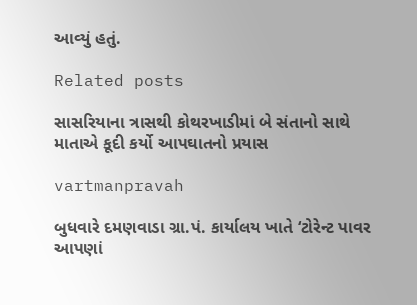આવ્‍યું હતું.

Related posts

સાસરિયાના ત્રાસથી કોથરખાડીમાં બે સંતાનો સાથે માતાએ કૂદી કર્યો આપઘાતનો પ્રયાસ

vartmanpravah

બુધવારે દમણવાડા ગ્રા.પં. કાર્યાલય ખાતે ‘ટોરેન્‍ટ પાવર આપણાં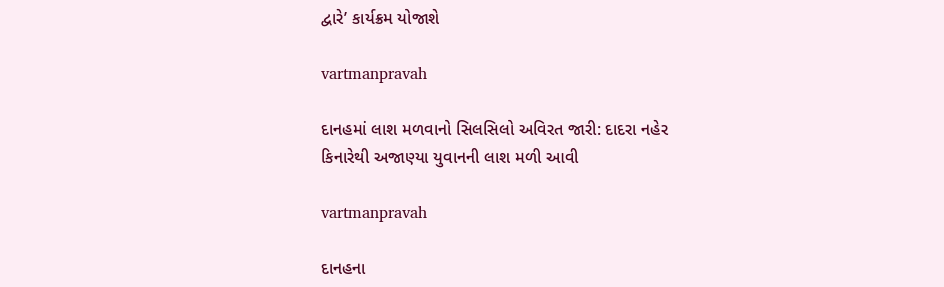દ્વારે’ કાર્યક્રમ યોજાશે

vartmanpravah

દાનહમાં લાશ મળવાનો સિલસિલો અવિરત જારી: દાદરા નહેર કિનારેથી અજાણ્‍યા યુવાનની લાશ મળી આવી

vartmanpravah

દાનહના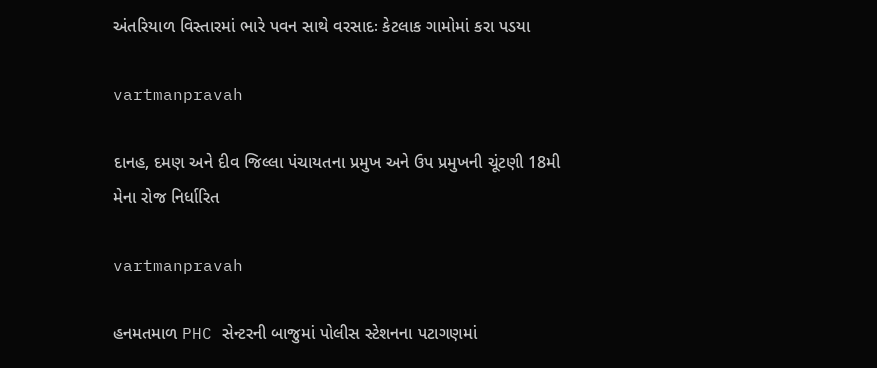અંતરિયાળ વિસ્‍તારમાં ભારે પવન સાથે વરસાદઃ કેટલાક ગામોમાં કરા પડયા

vartmanpravah

દાનહ, દમણ અને દીવ જિલ્લા પંચાયતના પ્રમુખ અને ઉપ પ્રમુખની ચૂંટણી 18મી મેના રોજ નિર્ધારિત

vartmanpravah

હનમતમાળ PHC સેન્‍ટરની બાજુમાં પોલીસ સ્‍ટેશનના પટાગણમાં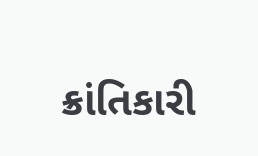ક્રાંતિકારી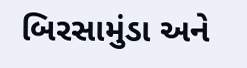બિરસામુંડા અને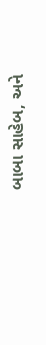બાબા સાહેબ, અને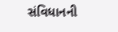સંવિધાનની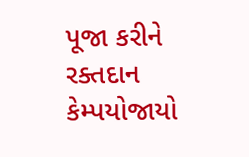પૂજા કરીને રક્‍તદાન કેમ્‍પયોજાયો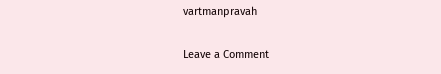vartmanpravah

Leave a Comment